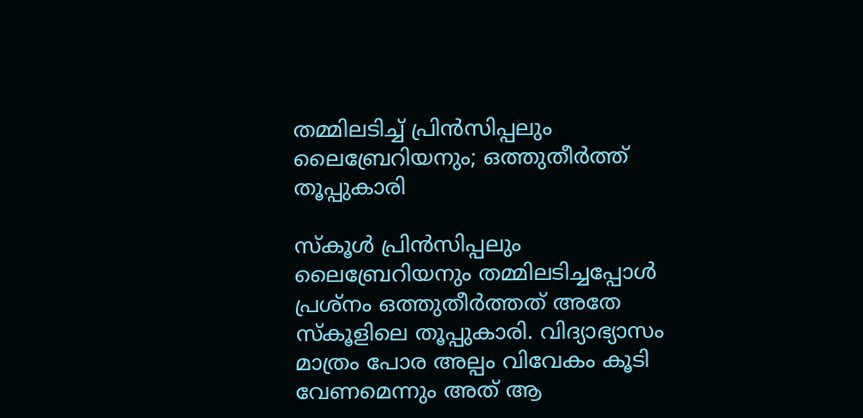തമ്മിലടിച്ച്‌ പ്രിൻസിപ്പലും ലൈബ്രേറിയനും; ഒത്തുതീര്‍ത്ത് തൂപ്പുകാരി

സ്കൂള്‍ പ്രിൻസിപ്പലും ലൈബ്രേറിയനും തമ്മിലടിച്ചപ്പോള്‍ പ്രശ്നം ഒത്തുതീർത്തത് അതേ സ്കൂളിലെ തൂപ്പുകാരി. വിദ്യാഭ്യാസം മാത്രം പോര അല്പം വിവേകം കൂടി വേണമെന്നും അത് ആ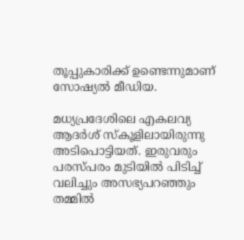തൂപ്പുകാരിക്ക് ഉണ്ടെന്നുമാണ് സോഷ്യല്‍ മീഡിയ.

മധ്യപ്രദേശിലെ എകലവ്യ ആദർശ് സ്കൂളിലായിരുന്നു അടിപൊട്ടിയത്. ഇരുവരും പരസ്പരം മുടിയില്‍ പിടിച്ച്‌ വലിച്ചും അസഭ്യപറഞ്ഞും തമ്മില്‍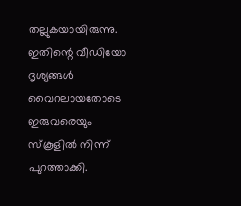തല്ലുകയായിരുന്നു. ഇതിന്റെ വീഡിയോ ദൃശ്യങ്ങള്‍ വൈറലായതോടെ ഇരുവരെയും സ്കൂളില്‍ നിന്ന് പുറത്താക്കി.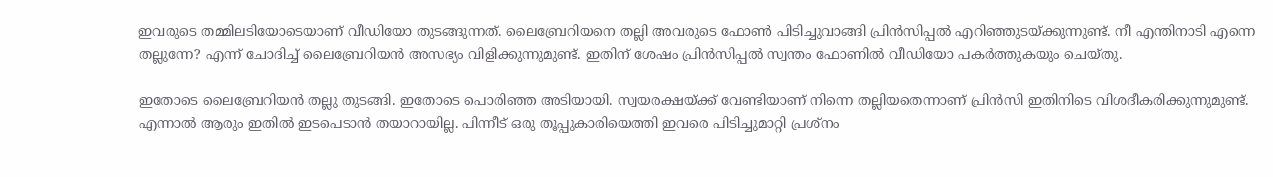ഇവരുടെ തമ്മിലടിയോടെയാണ് വീഡിയോ തുടങ്ങുന്നത്. ലൈബ്രേറിയനെ തല്ലി അവരുടെ ഫോണ്‍ പിടിച്ചുവാങ്ങി പ്രിൻസിപ്പല്‍ എറിഞ്ഞുടയ്‌ക്കുന്നുണ്ട്. നീ എന്തിനാടി എന്നെ തല്ലുന്നേ? എന്ന് ചോദിച്ച്‌ ലൈബ്രേറിയൻ അസഭ്യം വിളിക്കുന്നുമുണ്ട്. ഇതിന് ശേഷം പ്രിൻസിപ്പല്‍ സ്വന്തം ഫോണില്‍ വീഡിയോ പകർത്തുകയും ചെയ്തു.

ഇതോടെ ലൈബ്രേറിയൻ തല്ലു തുടങ്ങി. ഇതോടെ പൊരിഞ്ഞ അടിയായി. സ്വയരക്ഷയ്‌ക്ക് വേണ്ടിയാണ് നിന്നെ തല്ലിയതെന്നാണ് പ്രിൻസി ഇതിനിടെ വിശദീകരിക്കുന്നുമുണ്ട്. എന്നാല്‍ ആരും ഇതില്‍ ഇടപെടാൻ തയാറായില്ല. പിന്നീട് ഒരു തൂപ്പുകാരിയെത്തി ഇവരെ പിടിച്ചുമാറ്റി പ്രശ്നം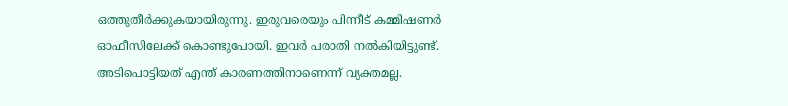ഒത്തുതീർക്കുകയായിരുന്നു. ഇരുവരെയും പിന്നീട് കമ്മിഷണർ ഓഫീസിലേക്ക് കൊണ്ടുപോയി. ഇവർ പരാതി നല്‍കിയിട്ടുണ്ട്. അടിപൊട്ടിയത് എന്ത് കാരണത്തിനാണെന്ന് വ്യക്തമല്ല.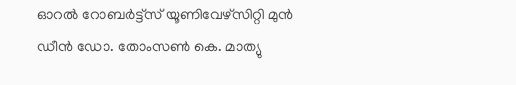ഓറൽ റോബർട്ട്സ് യൂണിവേഴ്സിറ്റി മുൻ ഡീൻ ഡോ. തോംസൺ കെ. മാത്യു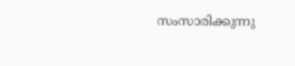സംസാരിക്കുന്നു